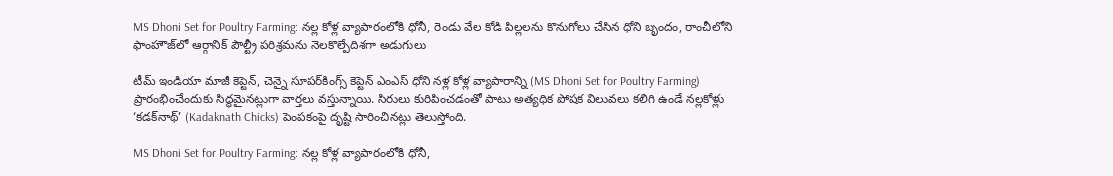MS Dhoni Set for Poultry Farming: నల్ల కోళ్ల వ్యాపారంలోకి ధోనీ, రెండు వేల కోడి పిల్లలను కొనుగోలు చేసిన ధోని బృందం, రాంచీలోని ఫాంహౌజ్‌లో ఆర్గానిక్‌ పౌల్ట్రీ పరిశ్రమను నెలకొల్పేదిశగా అడుగులు

టీమ్ ఇండియా మాజీ కెప్టెన్‌, చెన్నై సూపర్‌కింగ్స్‌ కెప్టెన్ ఎంఎస్‌ ధోని నళ్ల కోళ్ల వ్యాపారాన్ని (MS Dhoni Set for Poultry Farming) ప్రారంభించేందుకు సిద్ధమైనట్లుగా వార్తలు వస్తున్నాయి. సిరులు కురిపించడంతో పాటు అత్యధిక పోషక విలువలు కలిగి ఉండే నల్లకోళ్లు ‘కడక్‌నాథ్‌’ (Kadaknath Chicks) పెంపకంపై దృష్టి సారించినట్లు తెలుస్తోంది.

MS Dhoni Set for Poultry Farming: నల్ల కోళ్ల వ్యాపారంలోకి ధోనీ,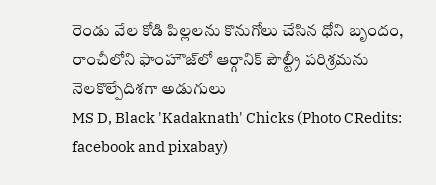రెండు వేల కోడి పిల్లలను కొనుగోలు చేసిన ధోని బృందం, రాంచీలోని ఫాంహౌజ్‌లో ఆర్గానిక్‌ పౌల్ట్రీ పరిశ్రమను నెలకొల్పేదిశగా అడుగులు
MS D, Black 'Kadaknath' Chicks (Photo CRedits: facebook and pixabay)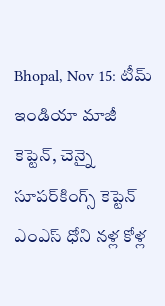Bhopal, Nov 15: టీమ్ ఇండియా మాజీ కెప్టెన్‌, చెన్నై సూపర్‌కింగ్స్‌ కెప్టెన్ ఎంఎస్‌ ధోని నళ్ల కోళ్ల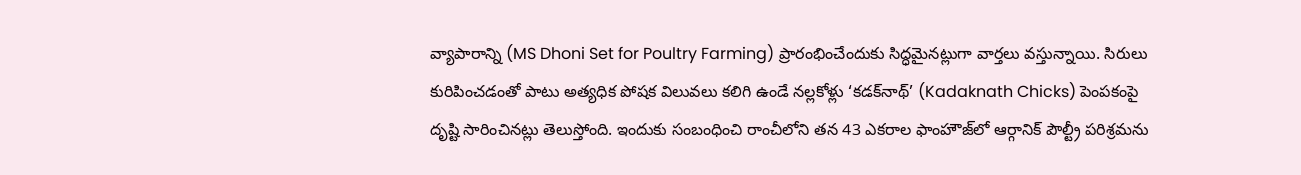వ్యాపారాన్ని (MS Dhoni Set for Poultry Farming) ప్రారంభించేందుకు సిద్ధమైనట్లుగా వార్తలు వస్తున్నాయి. సిరులు కురిపించడంతో పాటు అత్యధిక పోషక విలువలు కలిగి ఉండే నల్లకోళ్లు ‘కడక్‌నాథ్‌’ (Kadaknath Chicks) పెంపకంపై దృష్టి సారించినట్లు తెలుస్తోంది. ఇందుకు సంబంధించి రాంచీలోని తన 43 ఎకరాల ఫాంహౌజ్‌లో ఆర్గానిక్‌ పౌల్ట్రీ పరిశ్రమను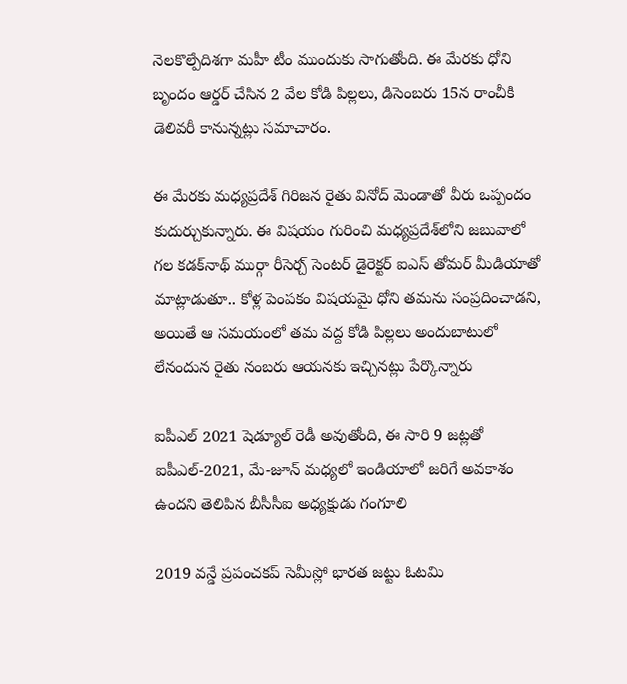నెలకొల్పేదిశగా మహీ టీం ముందుకు సాగుతోంది. ఈ మేరకు ధోని బృందం ఆర్డర్‌ చేసిన 2 వేల కోడి పిల్లలు, డిసెంబరు 15న రాంచీకి డెలివరీ కానున్నట్లు సమాచారం.

ఈ మేరకు మధ్యప్రదేశ్‌ గిరిజన రైతు వినోద్‌ మెండాతో వీరు ఒప్పందం కుదుర్చుకున్నారు. ఈ విషయం గురించి మధ్యప్రదేశ్‌లోని జబువాలో గల కడక్‌నాథ్‌ ముర్గా రీసెర్చ్‌ సెంటర్‌ డైరెక్టర్‌ ఐఎస్‌ తోమర్‌ మీడియాతో మాట్లాడుతూ.. కోళ్ల పెంపకం విషయమై ధోని తమను సంప్రదించాడని, అయితే ఆ సమయంలో తమ వద్ద కోడి పిల్లలు అందుబాటులో లేనందున రైతు నంబరు ఆయనకు ఇచ్చినట్లు పేర్కొన్నారు

ఐపీఎల్ 2021 షెడ్యూల్ రెడీ అవుతోంది, ఈ సారి 9 జట్లతో ఐపీఎల్-2021, మే-జూన్ మధ్యలో ఇండియాలో జరిగే అవకాశం ఉందని తెలిపిన బీసీసీఐ అధ్యక్షుడు గంగూలి

2019 వన్డే ప్రపంచకప్‌ సెమీస్లో భారత జట్టు ఓటమి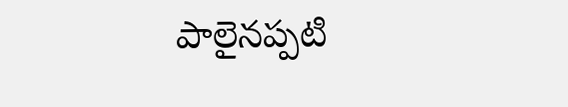పాలైనప్పటి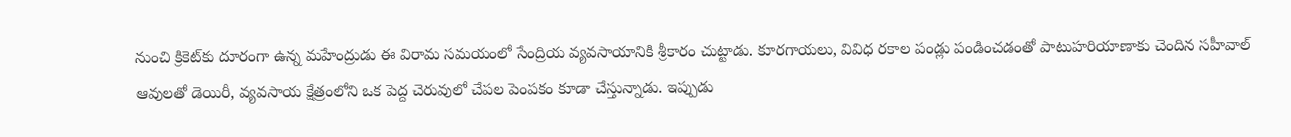నుంచి క్రికెట్‌కు దూరంగా ఉన్న మహేంద్రుడు ఈ విరామ సమయంలో సేంద్రియ వ్యవసాయానికి శ్రీకారం చుట్టాడు. కూరగాయలు, వివిధ రకాల పండ్లు పండించడంతో పాటుహరియాణాకు చెందిన సహీవాల్‌ ఆవులతో డెయిరీ, వ్యవసాయ క్షేత్రంలోని ఒక పెద్ద చెరువులో చేపల పెంపకం కూడా చేస్తున్నాడు. ఇప్పుడు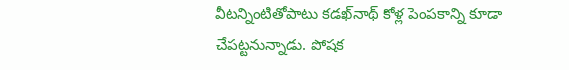వీటన్నింటితోపాటు కడఖ్‌నాథ్‌ కోళ్ల పెంపకాన్ని కూడా చేపట్టనున్నాడు. పోషక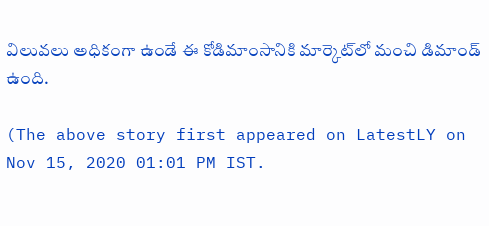విలువలు అధికంగా ఉండే ఈ కోడిమాంసానికి మార్కెట్‌లో మంచి డిమాండ్‌ ఉంది.

(The above story first appeared on LatestLY on Nov 15, 2020 01:01 PM IST.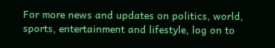For more news and updates on politics, world, sports, entertainment and lifestyle, log on to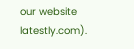our website latestly.com).